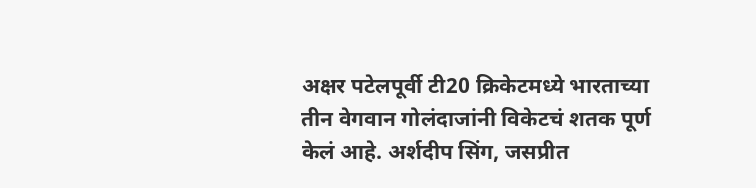अक्षर पटेलपूर्वी टी20 क्रिकेटमध्ये भारताच्या तीन वेगवान गोलंदाजांनी विकेटचं शतक पूर्ण केलं आहे. अर्शदीप सिंग, जसप्रीत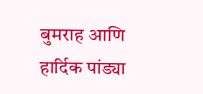बुमराह आणि हार्दिक पांड्या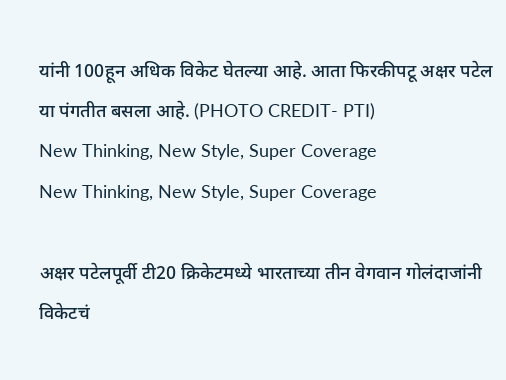यांनी 100हून अधिक विकेट घेतल्या आहे. आता फिरकीपटू अक्षर पटेल या पंगतीत बसला आहे. (PHOTO CREDIT- PTI)
New Thinking, New Style, Super Coverage
New Thinking, New Style, Super Coverage

अक्षर पटेलपूर्वी टी20 क्रिकेटमध्ये भारताच्या तीन वेगवान गोलंदाजांनी विकेटचं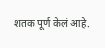शतक पूर्ण केलं आहे.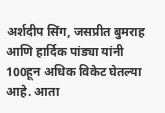अर्शदीप सिंग, जसप्रीत बुमराह आणि हार्दिक पांड्या यांनी 100हून अधिक विकेट घेतल्या आहे. आता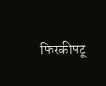फिरकीपटू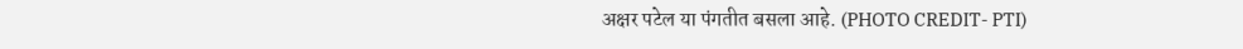अक्षर पटेल या पंगतीत बसला आहे. (PHOTO CREDIT- PTI)